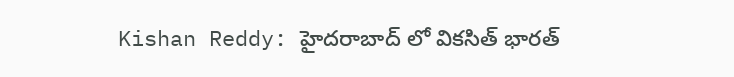Kishan Reddy: హైదరాబాద్ లో వికసిత్ భారత్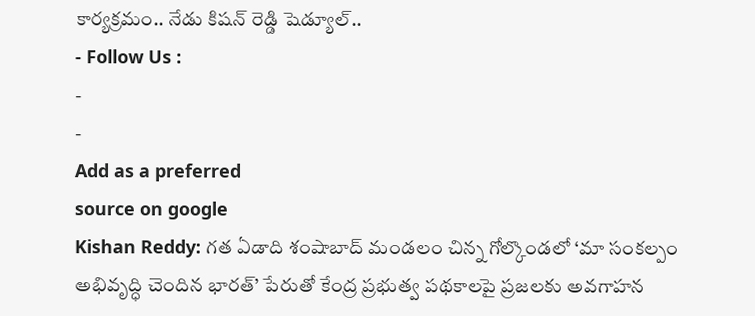కార్యక్రమం.. నేడు కిషన్ రెడ్డి షెడ్యూల్..
- Follow Us :
-
-
Add as a preferred
source on google
Kishan Reddy: గత ఏడాది శంషాబాద్ మండలం చిన్న గోల్కొండలో ‘మా సంకల్పం అభివృద్ధి చెందిన భారత్’ పేరుతో కేంద్ర ప్రభుత్వ పథకాలపై ప్రజలకు అవగాహన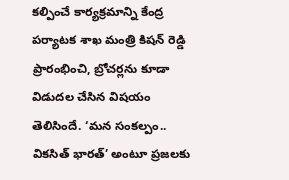కల్పించే కార్యక్రమాన్ని కేంద్ర పర్యాటక శాఖ మంత్రి కిషన్ రెడ్డి ప్రారంభించి, బ్రోచర్లను కూడా విడుదల చేసిన విషయం తెలిసిందే. ‘మన సంకల్పం.. వికసిత్ భారత్’ అంటూ ప్రజలకు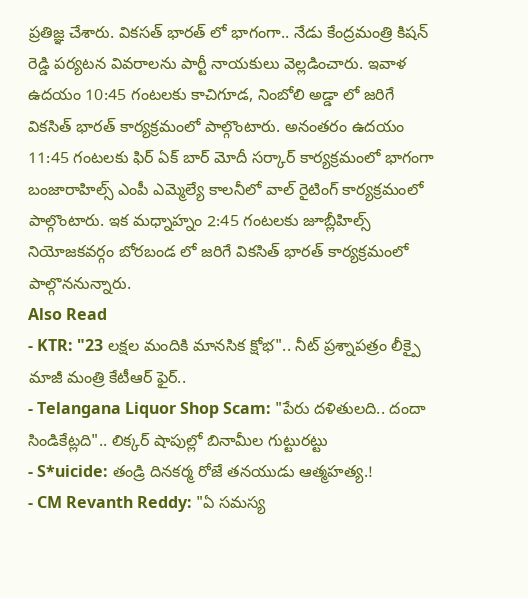ప్రతిజ్ఞ చేశారు. వికసత్ భారత్ లో భాగంగా.. నేడు కేంద్రమంత్రి కిషన్ రెడ్డి పర్యటన వివరాలను పార్టీ నాయకులు వెల్లడించారు. ఇవాళ ఉదయం 10:45 గంటలకు కాచిగూడ, నింబోలి అడ్డా లో జరిగే వికసిత్ భారత్ కార్యక్రమంలో పాల్గొంటారు. అనంతరం ఉదయం 11:45 గంటలకు ఫిర్ ఏక్ బార్ మోదీ సర్కార్ కార్యక్రమంలో భాగంగా బంజారాహిల్స్ ఎంపీ ఎమ్మెల్యే కాలనీలో వాల్ రైటింగ్ కార్యక్రమంలో పాల్గొంటారు. ఇక మధ్నాహ్నం 2:45 గంటలకు జూబ్లీహిల్స్ నియోజకవర్గం బోరబండ లో జరిగే వికసిత్ భారత్ కార్యక్రమంలో పాల్గొననున్నారు.
Also Read
- KTR: "23 లక్షల మందికి మానసిక క్షోభ".. నీట్ ప్రశ్నాపత్రం లీక్పై మాజీ మంత్రి కేటీఆర్ ఫైర్..
- Telangana Liquor Shop Scam: "పేరు దళితులది.. దందా సిండికేట్లది".. లిక్కర్ షాపుల్లో బినామీల గుట్టురట్టు
- S*uicide: తండ్రి దినకర్మ రోజే తనయుడు ఆత్మహత్య.!
- CM Revanth Reddy: "ఏ సమస్య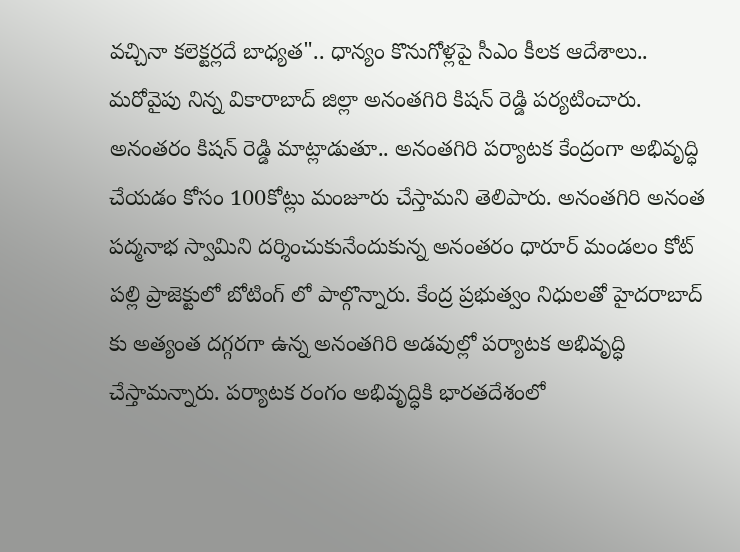వచ్చినా కలెక్టర్లదే బాధ్యత".. ధాన్యం కొనుగోళ్లపై సీఎం కీలక ఆదేశాలు..
మరోవైపు నిన్న వికారాబాద్ జిల్లా అనంతగిరి కిషన్ రెడ్డి పర్యటించారు. అనంతరం కిషన్ రెడ్డి మాట్లాడుతూ.. అనంతగిరి పర్యాటక కేంద్రంగా అభివృద్ధి చేయడం కోసం 100కోట్లు మంజూరు చేస్తామని తెలిపారు. అనంతగిరి అనంత పద్మనాభ స్వామిని దర్శించుకునేందుకున్న అనంతరం ధారూర్ మండలం కోట్ పల్లి ప్రాజెక్టులో బోటింగ్ లో పాల్గొన్నారు. కేంద్ర ప్రభుత్వం నిధులతో హైదరాబాద్ కు అత్యంత దగ్గరగా ఉన్న అనంతగిరి అడవుల్లో పర్యాటక అభివృద్ధి చేస్తామన్నారు. పర్యాటక రంగం అభివృద్ధికి భారతదేశంలో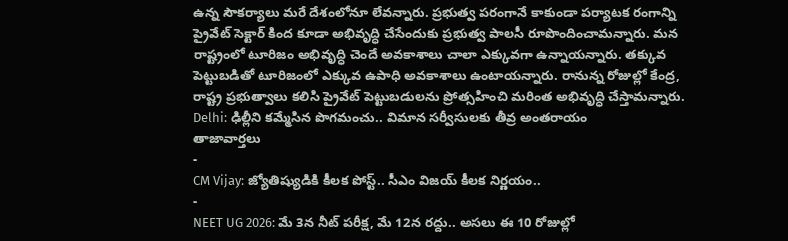ఉన్న సౌకర్యాలు మరే దేశంలోనూ లేవన్నారు. ప్రభుత్వ పరంగానే కాకుండా పర్యాటక రంగాన్ని ప్రైవేట్ సెక్టార్ కింద కూడా అభివృద్ధి చేసేందుకు ప్రభుత్వ పాలసీ రూపొందించామన్నారు. మన రాష్ట్రంలో టూరిజం అభివృద్ధి చెందే అవకాశాలు చాలా ఎక్కువగా ఉన్నాయన్నారు. తక్కువ పెట్టుబడితో టూరిజంలో ఎక్కువ ఉపాధి అవకాశాలు ఉంటాయన్నారు. రానున్న రోజుల్లో కేంద్ర, రాష్ట్ర ప్రభుత్వాలు కలిసి ప్రైవేట్ పెట్టుబడులను ప్రోత్సహించి మరింత అభివృద్ధి చేస్తామన్నారు.
Delhi: ఢిల్లీని కమ్మేసిన పొగమంచు.. విమాన సర్వీసులకు తీవ్ర అంతరాయం
తాజావార్తలు
-
CM Vijay: జ్యోతిష్యుడికి కీలక పోస్ట్.. సీఎం విజయ్ కీలక నిర్ణయం..
-
NEET UG 2026: మే 3న నీట్ పరీక్ష, మే 12న రద్దు.. అసలు ఈ 10 రోజుల్లో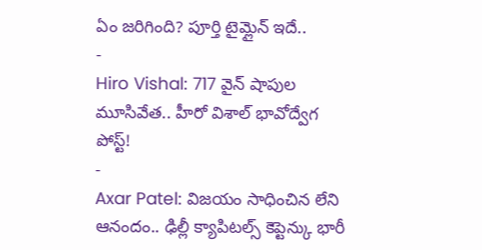ఏం జరిగింది? పూర్తి టైమ్లైన్ ఇదే..
-
Hiro Vishal: 717 వైన్ షాపుల మూసివేత.. హీరో విశాల్ భావోద్వేగ పోస్ట్!
-
Axar Patel: విజయం సాధించిన లేని ఆనందం.. ఢిల్లీ క్యాపిటల్స్ కెప్టెన్కు భారీ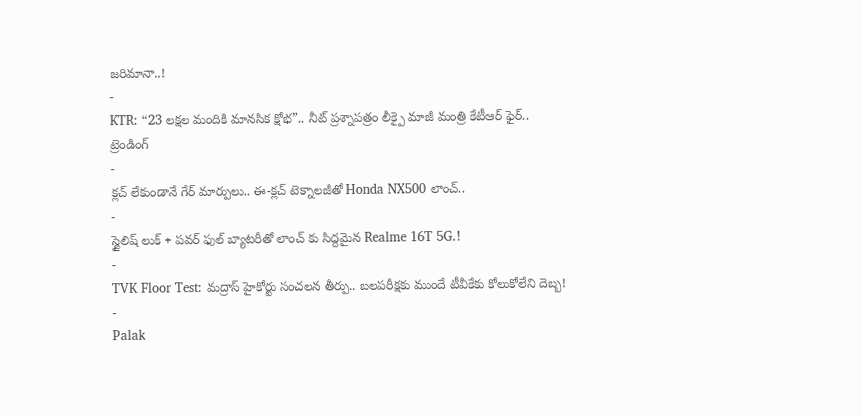జరిమానా..!
-
KTR: “23 లక్షల మందికి మానసిక క్షోభ”.. నీట్ ప్రశ్నాపత్రం లీక్పై మాజీ మంత్రి కేటీఆర్ ఫైర్..
ట్రెండింగ్
-
క్లచ్ లేకుండానే గేర్ మార్పులు.. ఈ-క్లచ్ టెక్నాలజీతో Honda NX500 లాంచ్..
-
స్టైలిష్ లుక్ + పవర్ ఫుల్ బ్యాటరీతో లాంచ్ కు సిద్దమైన Realme 16T 5G.!
-
TVK Floor Test: మద్రాస్ హైకోర్టు సంచలన తీర్పు.. బలపరీక్షకు ముందే టీవీకేకు కోలుకోలేని దెబ్బ!
-
Palak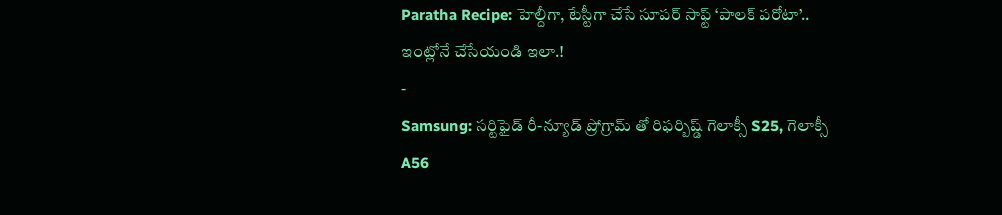Paratha Recipe: హెల్దీగా, టేస్టీగా చేసే సూపర్ సాఫ్ట్ ‘పాలక్ పరోటా’.. ఇంట్లోనే చేసేయండి ఇలా.!
-
Samsung: సర్టిఫైడ్ రీ-న్యూడ్ ప్రోగ్రామ్ తో రిఫర్బిష్డ్ గెలాక్సీ S25, గెలాక్సీ A56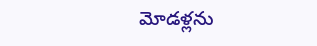మోడళ్లను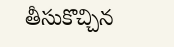తీసుకొచ్చిన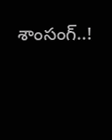శాంసంగ్..!